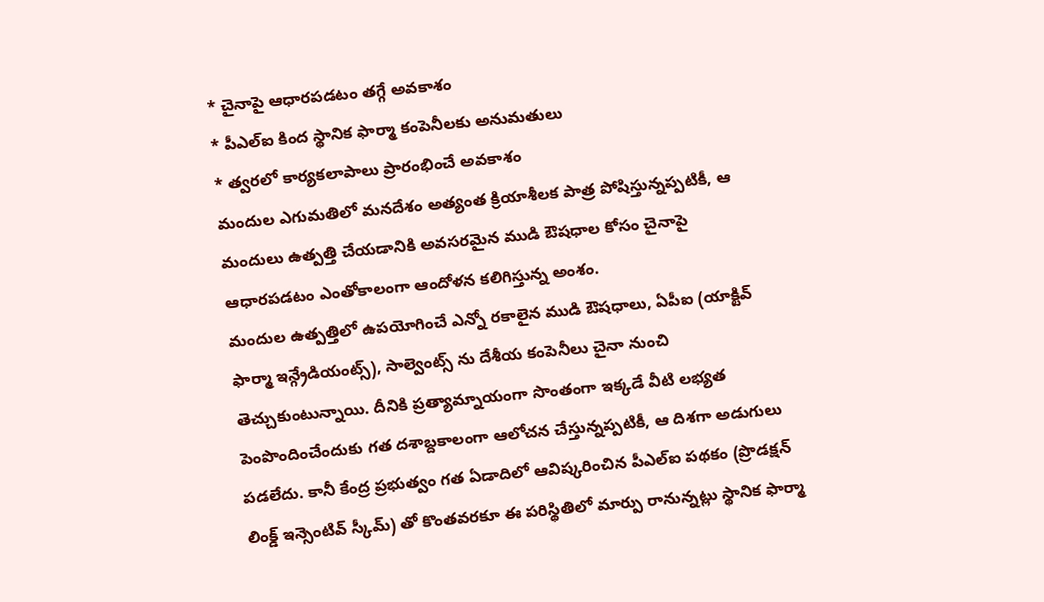* చైనాపై ఆధారపడటం తగ్గే అవకాశం
* పీఎల్ఐ కింద స్థానిక ఫార్మా కంపెనీలకు అనుమతులు
* త్వరలో కార్యకలాపాలు ప్రారంభించే అవకాశం
మందుల ఎగుమతిలో మనదేశం అత్యంత క్రియాశీలక పాత్ర పోషిస్తున్నప్పటికీ, ఆ మందులు ఉత్పత్తి చేయడానికి అవసరమైన ముడి ఔషధాల కోసం చైనాపై ఆధారపడటం ఎంతోకాలంగా ఆందోళన కలిగిస్తున్న అంశం.
మందుల ఉత్పత్తిలో ఉపయోగించే ఎన్నో రకాలైన ముడి ఔషధాలు, ఏపీఐ (యాక్టివ్ ఫార్మా ఇన్గ్రేడియంట్స్), సాల్వెంట్స్ ను దేశీయ కంపెనీలు చైనా నుంచి తెచ్చుకుంటున్నాయి. దీనికి ప్రత్యామ్నాయంగా సొంతంగా ఇక్కడే వీటి లభ్యత పెంపొందించేందుకు గత దశాబ్దకాలంగా ఆలోచన చేస్తున్నప్పటికీ, ఆ దిశగా అడుగులు పడలేదు. కానీ కేంద్ర ప్రభుత్వం గత ఏడాదిలో ఆవిష్కరించిన పీఎల్ఐ పథకం (ప్రొడక్షన్ లింక్డ్ ఇన్సెంటివ్ స్కీమ్) తో కొంతవరకూ ఈ పరిస్థితిలో మార్పు రానున్నట్లు స్థానిక ఫార్మా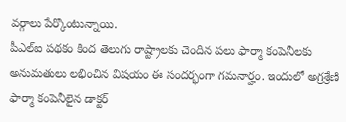వర్గాలు పేర్కొంటున్నాయి.
పీఎల్ఐ పథకం కింద తెలుగు రాష్ట్రాలకు చెందిన పలు ఫార్మా కంపెనీలకు అనుమతులు లభించిన విషయం ఈ సందర్భంగా గమనార్హం. ఇందులో అగ్రశ్రేణి ఫార్మా కంపెనీలైన డాక్టర్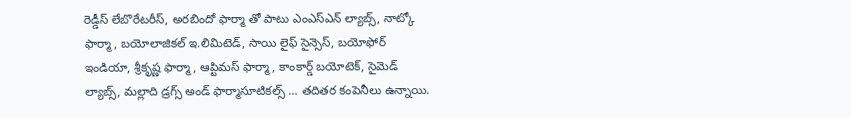రెడ్డీస్ లేబొరేటరీస్, అరబిందో ఫార్మా తో పాటు ఎంఎస్ఎన్ ల్యాబ్స్, నాట్కో ఫార్మా, బయోలాజికల్ ఇ.లిమిటెడ్, సాయి లైఫ్ సైన్సెస్, బయోఫోర్ ఇండియా, శ్రీకృష్ణ ఫార్మా, ఆప్టిమస్ ఫార్మా, కాంకార్డ్ బయోటెక్, సైమెడ్ ల్యాబ్స్, మల్లాది డ్రగ్స్ అండ్ ఫార్మాసూటికల్స్ … తదితర కంపెనీలు ఉన్నాయి.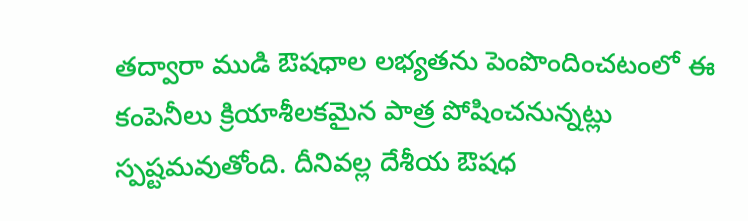తద్వారా ముడి ఔషధాల లభ్యతను పెంపొందించటంలో ఈ కంపెనీలు క్రియాశీలకమైన పాత్ర పోషించనున్నట్లు స్పష్టమవుతోంది. దీనివల్ల దేశీయ ఔషధ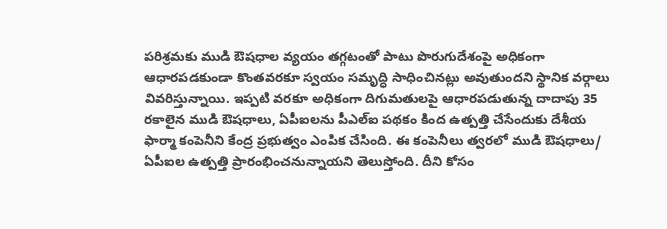పరిశ్రమకు ముడి ఔషధాల వ్యయం తగ్గటంతో పాటు పొరుగుదేశంపై అధికంగా ఆధారపడకుండా కొంతవరకూ స్వయం సమృద్ధి సాధించినట్లు అవుతుందని స్థానిక వర్గాలు వివరిస్తున్నాయి. ఇప్పటి వరకూ అధికంగా దిగుమతులపై ఆధారపడుతున్న దాదాపు 35 రకాలైన ముడి ఔషధాలు, ఏపీఐలను పీఎల్ఐ పథకం కింద ఉత్పత్తి చేసేందుకు దేశీయ ఫార్మా కంపెనీని కేంద్ర ప్రభుత్వం ఎంపిక చేసింది. ఈ కంపెనీలు త్వరలో ముడి ఔషధాలు/ ఏపీఐల ఉత్పత్తి ప్రారంభించనున్నాయని తెలుస్తోంది. దీని కోసం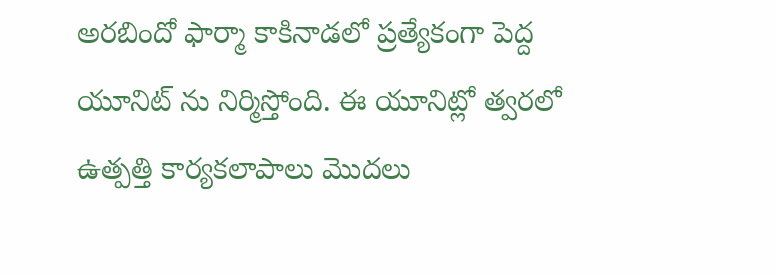అరబిందో ఫార్మా కాకినాడలో ప్రత్యేకంగా పెద్ద యూనిట్ ను నిర్మిస్తోంది. ఈ యూనిట్లో త్వరలో ఉత్పత్తి కార్యకలాపాలు మొదలు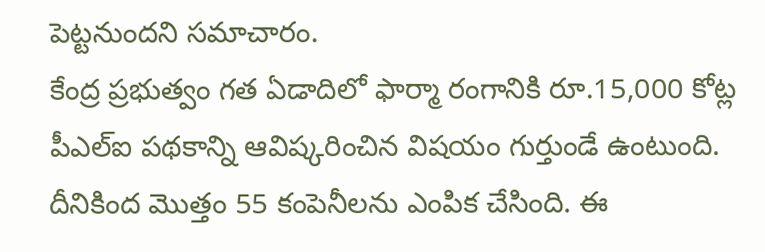పెట్టనుందని సమాచారం.
కేంద్ర ప్రభుత్వం గత ఏడాదిలో ఫార్మా రంగానికి రూ.15,000 కోట్ల పీఎల్ఐ పథకాన్ని ఆవిష్కరించిన విషయం గుర్తుండే ఉంటుంది. దీనికింద మొత్తం 55 కంపెనీలను ఎంపిక చేసింది. ఈ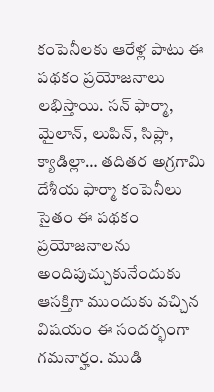కంపెనీలకు ఆరేళ్ల పాటు ఈ పథకం ప్రయోజనాలు లభిస్తాయి. సన్ ఫార్మా, మైలాన్, లుపిన్, సిప్లా, క్యాడిల్లా… తదితర అగ్రగామి దేశీయ ఫార్మా కంపెనీలు సైతం ఈ పథకం ప్రయోజనాలను అందిపుచ్చుకునేందుకు ఆసక్తిగా ముందుకు వచ్చిన విషయం ఈ సందర్భంగా గమనార్హం. ముడి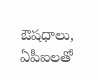ఔషధాలు, ఏపీఐలతో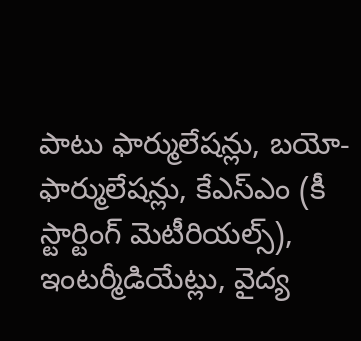పాటు ఫార్ములేషన్లు, బయో-ఫార్ములేషన్లు, కేఎస్ఎం (కీ స్టార్టింగ్ మెటీరియల్స్), ఇంటర్మీడియేట్లు, వైద్య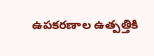ఉపకరణాల ఉత్పత్తికి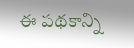ఈ పథకాన్ని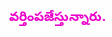వర్తింపజేస్తున్నారు.